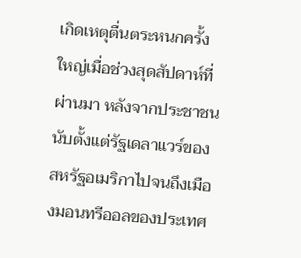เกิดเหตุตื่นตระหนกครั้งใหญ่เมื่อช่วงสุดสัปดาห์ที่ผ่านมา หลังจากประชาชนนับตั้งแต่รัฐเดลาแวร์ของสหรัฐอเมริกาไปจนถึงเมืองมอนทรีออลของประเทศ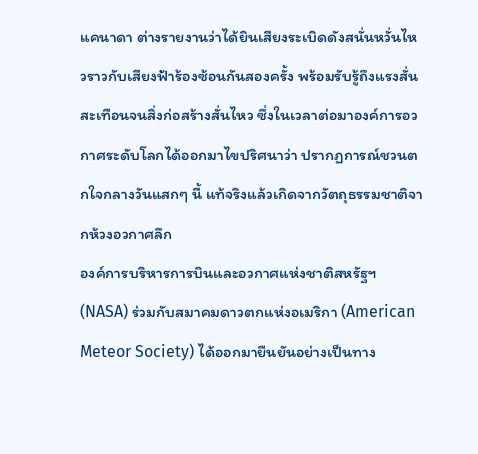แคนาดา ต่างรายงานว่าได้ยินเสียงระเบิดดังสนั่นหวั่นไหวราวกับเสียงฟ้าร้องซ้อนกันสองครั้ง พร้อมรับรู้ถึงแรงสั่นสะเทือนจนสิ่งก่อสร้างสั่นไหว ซึ่งในเวลาต่อมาองค์การอวกาศระดับโลกได้ออกมาไขปริศนาว่า ปรากฏการณ์ชวนตกใจกลางวันแสกๆ นี้ แท้จริงแล้วเกิดจากวัตถุธรรมชาติจากห้วงอวกาศลึก
องค์การบริหารการบินและอวกาศแห่งชาติสหรัฐฯ (NASA) ร่วมกับสมาคมดาวตกแห่งอเมริกา (American Meteor Society) ได้ออกมายืนยันอย่างเป็นทาง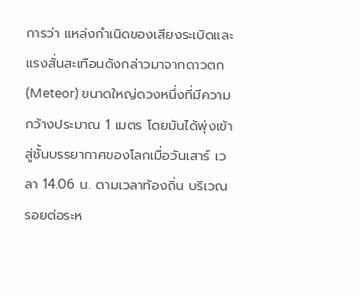การว่า แหล่งกำเนิดของเสียงระเบิดและแรงสั่นสะเทือนดังกล่าวมาจากดาวตก (Meteor) ขนาดใหญ่ดวงหนึ่งที่มีความกว้างประมาณ 1 เมตร โดยมันได้พุ่งเข้าสู่ชั้นบรรยากาศของโลกเมื่อวันเสาร์ เวลา 14.06 น. ตามเวลาท้องถิ่น บริเวณรอยต่อระห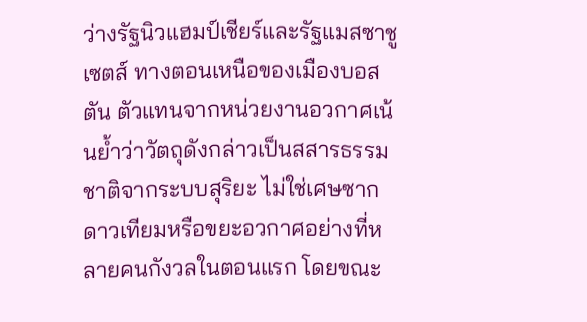ว่างรัฐนิวแฮมป์เชียร์และรัฐแมสซาชูเซตส์ ทางตอนเหนือของเมืองบอสตัน ตัวแทนจากหน่วยงานอวกาศเน้นย้ำว่าวัตถุดังกล่าวเป็นสสารธรรมชาติจากระบบสุริยะ ไม่ใช่เศษซากดาวเทียมหรือขยะอวกาศอย่างที่หลายคนกังวลในตอนแรก โดยขณะ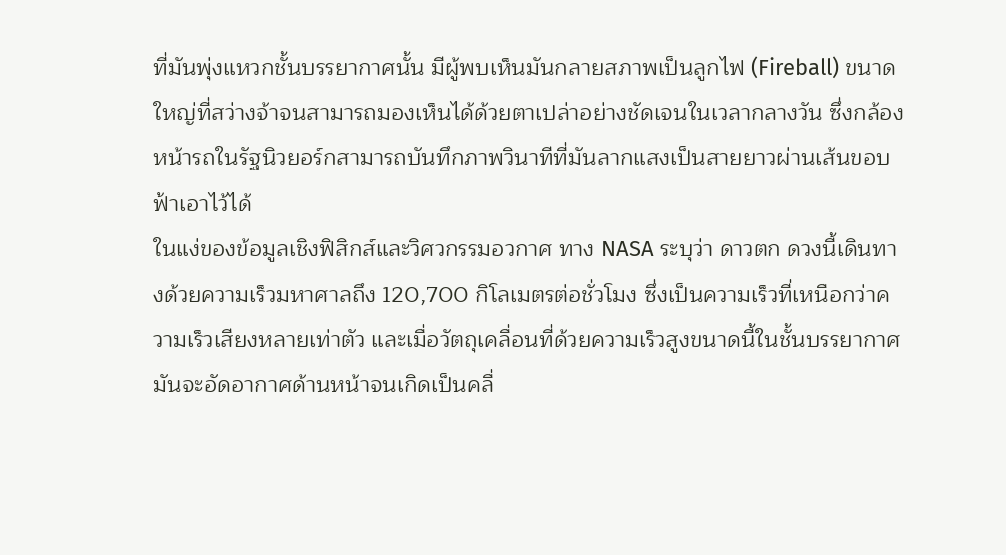ที่มันพุ่งแหวกชั้นบรรยากาศนั้น มีผู้พบเห็นมันกลายสภาพเป็นลูกไฟ (Fireball) ขนาดใหญ่ที่สว่างจ้าจนสามารถมองเห็นได้ด้วยตาเปล่าอย่างชัดเจนในเวลากลางวัน ซึ่งกล้องหน้ารถในรัฐนิวยอร์กสามารถบันทึกภาพวินาทีที่มันลากแสงเป็นสายยาวผ่านเส้นขอบฟ้าเอาไว้ได้
ในแง่ของข้อมูลเชิงฟิสิกส์และวิศวกรรมอวกาศ ทาง NASA ระบุว่า ดาวตก ดวงนี้เดินทางด้วยความเร็วมหาศาลถึง 120,700 กิโลเมตรต่อชั่วโมง ซึ่งเป็นความเร็วที่เหนือกว่าความเร็วเสียงหลายเท่าตัว และเมื่อวัตถุเคลื่อนที่ด้วยความเร็วสูงขนาดนี้ในชั้นบรรยากาศ มันจะอัดอากาศด้านหน้าจนเกิดเป็นคลื่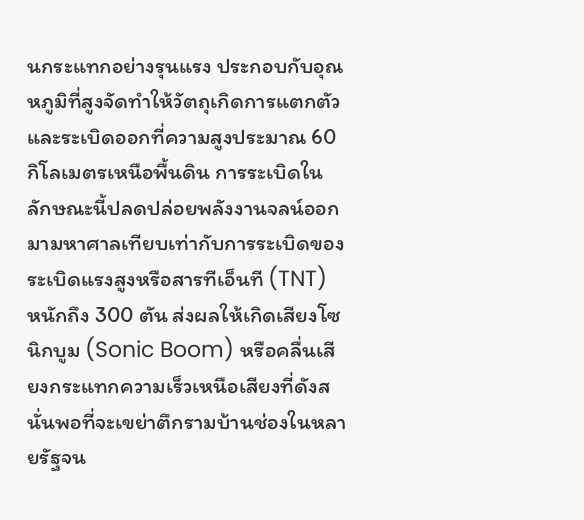นกระแทกอย่างรุนแรง ประกอบกับอุณหภูมิที่สูงจัดทำให้วัตถุเกิดการแตกตัวและระเบิดออกที่ความสูงประมาณ 60 กิโลเมตรเหนือพื้นดิน การระเบิดในลักษณะนี้ปลดปล่อยพลังงานจลน์ออกมามหาศาลเทียบเท่ากับการระเบิดของระเบิดแรงสูงหรือสารทีเอ็นที (TNT) หนักถึง 300 ตัน ส่งผลให้เกิดเสียงโซนิกบูม (Sonic Boom) หรือคลื่นเสียงกระแทกความเร็วเหนือเสียงที่ดังสนั่นพอที่จะเขย่าตึกรามบ้านช่องในหลายรัฐจน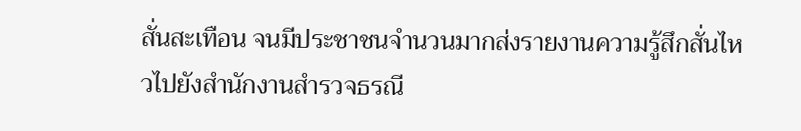สั่นสะเทือน จนมีประชาชนจำนวนมากส่งรายงานความรู้สึกสั่นไหวไปยังสำนักงานสำรวจธรณี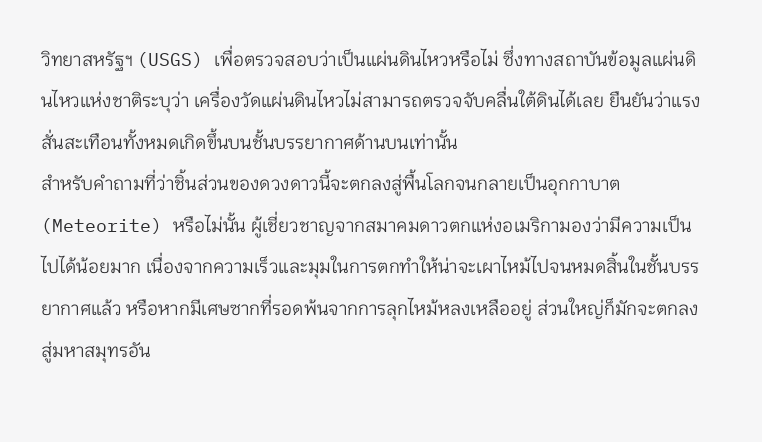วิทยาสหรัฐฯ (USGS) เพื่อตรวจสอบว่าเป็นแผ่นดินไหวหรือไม่ ซึ่งทางสถาบันข้อมูลแผ่นดินไหวแห่งชาติระบุว่า เครื่องวัดแผ่นดินไหวไม่สามารถตรวจจับคลื่นใต้ดินได้เลย ยืนยันว่าแรงสั่นสะเทือนทั้งหมดเกิดขึ้นบนชั้นบรรยากาศด้านบนเท่านั้น
สำหรับคำถามที่ว่าชิ้นส่วนของดวงดาวนี้จะตกลงสู่พื้นโลกจนกลายเป็นอุกกาบาต (Meteorite) หรือไม่นั้น ผู้เชี่ยวชาญจากสมาคมดาวตกแห่งอเมริกามองว่ามีความเป็นไปได้น้อยมาก เนื่องจากความเร็วและมุมในการตกทำให้น่าจะเผาไหม้ไปจนหมดสิ้นในชั้นบรรยากาศแล้ว หรือหากมีเศษซากที่รอดพ้นจากการลุกไหม้หลงเหลืออยู่ ส่วนใหญ่ก็มักจะตกลงสู่มหาสมุทรอัน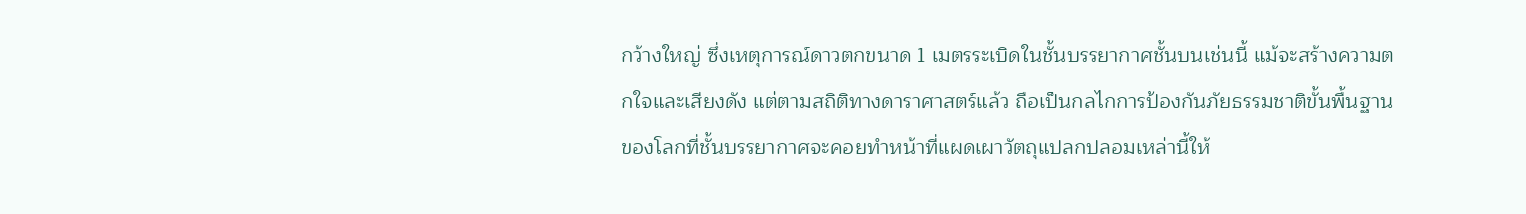กว้างใหญ่ ซึ่งเหตุการณ์ดาวตกขนาด 1 เมตรระเบิดในชั้นบรรยากาศชั้นบนเช่นนี้ แม้จะสร้างความตกใจและเสียงดัง แต่ตามสถิติทางดาราศาสตร์แล้ว ถือเป็นกลไกการป้องกันภัยธรรมชาติขั้นพื้นฐานของโลกที่ชั้นบรรยากาศจะคอยทำหน้าที่แผดเผาวัตถุแปลกปลอมเหล่านี้ให้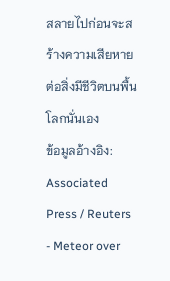สลายไปก่อนจะสร้างความเสียหายต่อสิ่งมีชีวิตบนพื้นโลกนั่นเอง
ข้อมูลอ้างอิง: Associated Press / Reuters
- Meteor over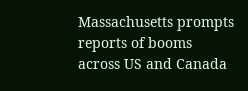Massachusetts prompts reports of booms across US and Canada